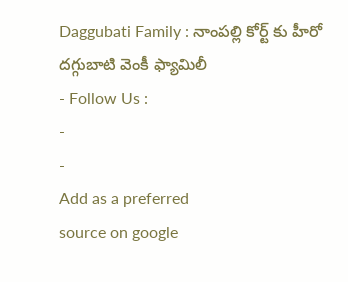Daggubati Family : నాంపల్లి కోర్ట్ కు హీరో దగ్గుబాటి వెంకీ ఫ్యామిలీ
- Follow Us :
-
-
Add as a preferred
source on google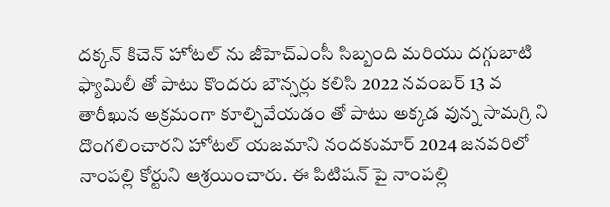దక్కన్ కిచెన్ హోటల్ ను జీహెచ్ఎంసీ సిబ్బంది మరియు దగ్గుబాటి ఫ్యామిలీ తో పాటు కొందరు బౌన్సర్లు కలిసి 2022 నవంబర్ 13 వ తారీఖున అక్రమంగా కూల్చివేయడం తో పాటు అక్కడ వున్న సామగ్రి ని దొంగలించారని హోటల్ యజమాని నందకుమార్ 2024 జనవరిలో నాంపల్లి కోర్టుని ఆశ్రయించారు. ఈ పిటిషన్ పై నాంపల్లి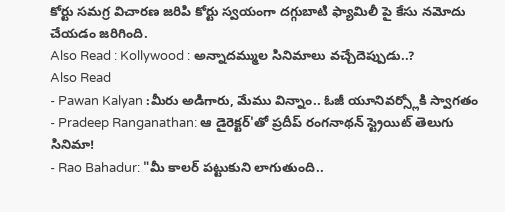కోర్టు సమగ్ర విచారణ జరిపి కోర్టు స్వయంగా దగ్గుబాటి ఫ్యామిలీ పై కేసు నమోదు చేయడం జరిగింది.
Also Read : Kollywood : అన్నాదమ్ముల సినిమాలు వచ్చేదెప్పుడు..?
Also Read
- Pawan Kalyan :మీరు అడిగారు, మేము విన్నాం.. ఓజీ యూనివర్స్లోకి స్వాగతం
- Pradeep Ranganathan: ఆ డైరెక్టర్'తో ప్రదీప్ రంగనాథన్ స్ట్రెయిట్ తెలుగు సినిమా!
- Rao Bahadur: "మీ కాలర్ పట్టుకుని లాగుతుంది..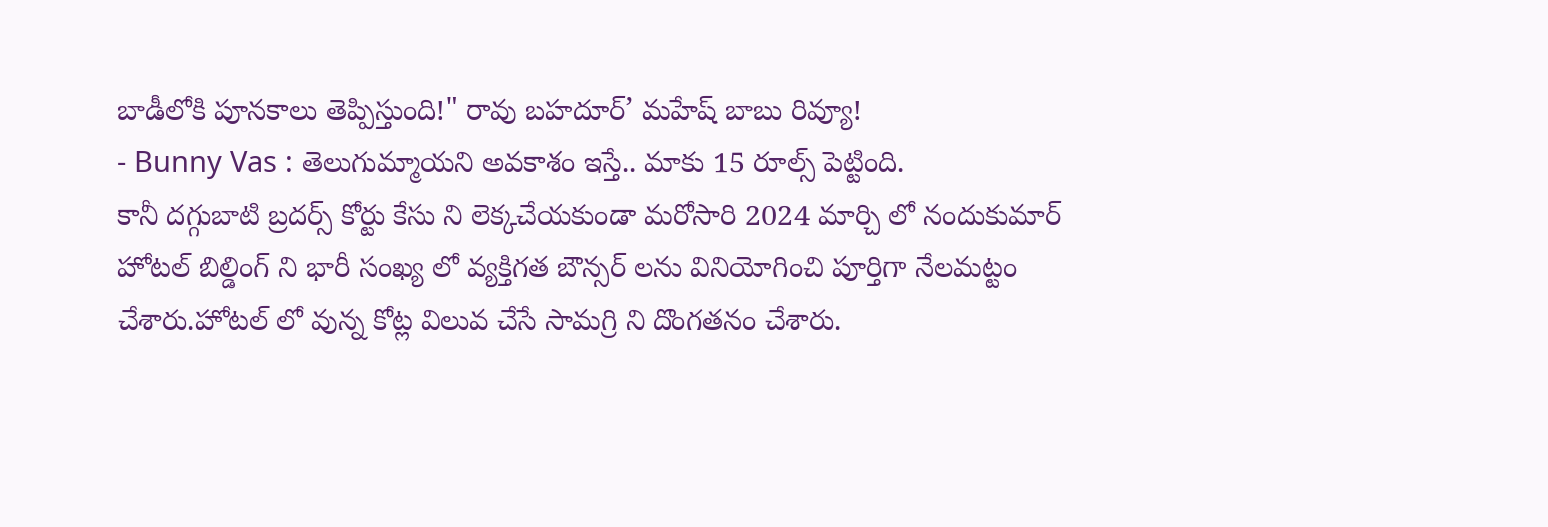బాడీలోకి పూనకాలు తెప్పిస్తుంది!" రావు బహదూర్’ మహేష్ బాబు రివ్యూ!
- Bunny Vas : తెలుగుమ్మాయని అవకాశం ఇస్తే.. మాకు 15 రూల్స్ పెట్టింది.
కానీ దగ్గుబాటి బ్రదర్స్ కోర్టు కేసు ని లెక్కచేయకుండా మరోసారి 2024 మార్చి లో నందుకుమార్ హోటల్ బిల్డింగ్ ని భారీ సంఖ్య లో వ్యక్తిగత బౌన్సర్ లను వినియోగించి పూర్తిగా నేలమట్టం చేశారు.హోటల్ లో వున్న కోట్ల విలువ చేసే సామగ్రి ని దొంగతనం చేశారు.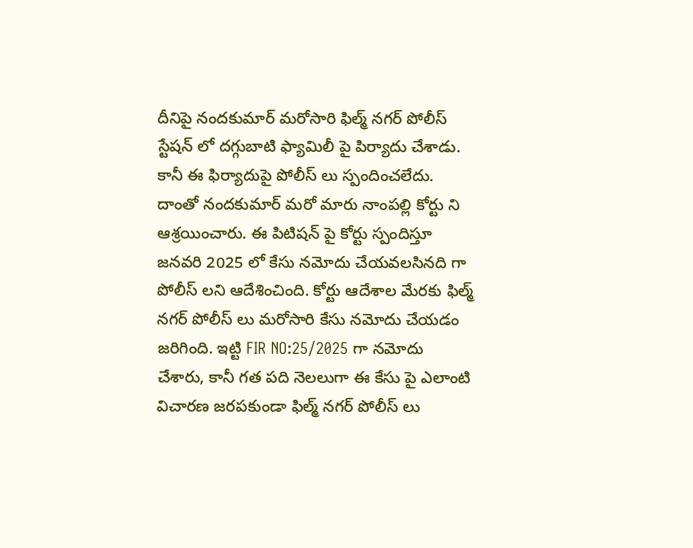దీనిపై నందకుమార్ మరోసారి ఫిల్మ్ నగర్ పోలీస్ స్టేషన్ లో దగ్గుబాటి ఫ్యామిలీ పై పిర్యాదు చేశాడు. కానీ ఈ ఫిర్యాదుపై పోలీస్ లు స్పందించలేదు. దాంతో నందకుమార్ మరో మారు నాంపల్లి కోర్టు ని ఆశ్రయించారు. ఈ పిటిషన్ పై కోర్టు స్పందిస్తూ జనవరి 2025 లో కేసు నమోదు చేయవలసినది గా పోలీస్ లని ఆదేశించింది. కోర్టు ఆదేశాల మేరకు ఫిల్మ్ నగర్ పోలీస్ లు మరోసారి కేసు నమోదు చేయడం జరిగింది. ఇట్టి FIR NO:25/2025 గా నమోదు చేశారు, కానీ గత పది నెలలుగా ఈ కేసు పై ఎలాంటి విచారణ జరపకుండా ఫిల్మ్ నగర్ పోలీస్ లు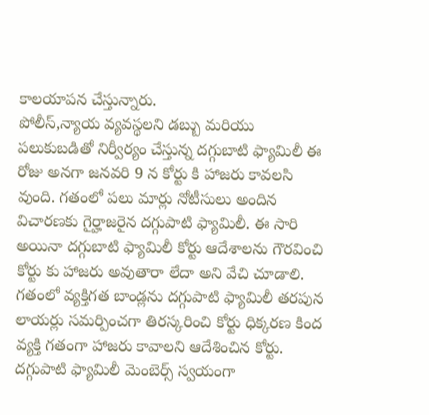కాలయాపన చేస్తున్నారు.
పోలీస్,న్యాయ వ్యవస్థలని డబ్బు మరియు పలుకుబడితో నిర్వీర్యం చేస్తున్న దగ్గుబాటి ఫ్యామిలీ ఈ రోజు అనగా జనవరి 9 న కోర్టు కి హాజరు కావలసి వుంది. గతంలో పలు మార్లు నోటీసులు అందిన విచారణకు గైర్హాజరైన దగ్గుపాటి ఫ్యామిలీ. ఈ సారి అయినా దగ్గుబాటి ఫ్యామిలీ కోర్టు ఆదేశాలను గౌరవించి కోర్టు కు హాజరు అవుతారా లేదా అని వేచి చూడాలి. గతంలో వ్యక్తిగత బాండ్లను దగ్గుపాటి ఫ్యామిలీ తరపున లాయర్లు సమర్పించగా తిరస్కరించి కోర్టు ధిక్కరణ కింద వ్యక్తి గతంగా హాజరు కావాలని ఆదేశించిన కోర్టు. దగ్గుపాటి ఫ్యామిలీ మెంబెర్స్ స్వయంగా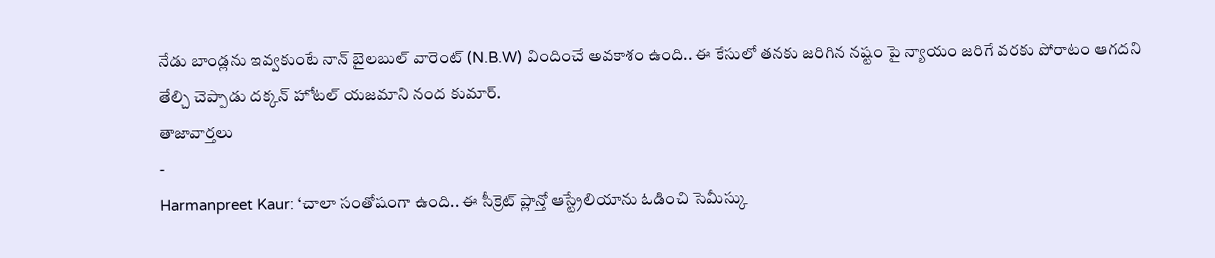నేడు బాండ్లను ఇవ్వకుంటే నాన్ బైలబుల్ వారెంట్ (N.B.W) విందించే అవకాశం ఉంది.. ఈ కేసులో తనకు జరిగిన నష్టం పై న్యాయం జరిగే వరకు పోరాటం ఆగదని తేల్చి చెప్పాడు దక్కన్ హోటల్ యజమాని నంద కుమార్.
తాజావార్తలు
-
Harmanpreet Kaur: ‘చాలా సంతోషంగా ఉంది.. ఈ సీక్రెట్ ప్లాన్తో ఆస్ట్రేలియాను ఓడించి సెమీస్కు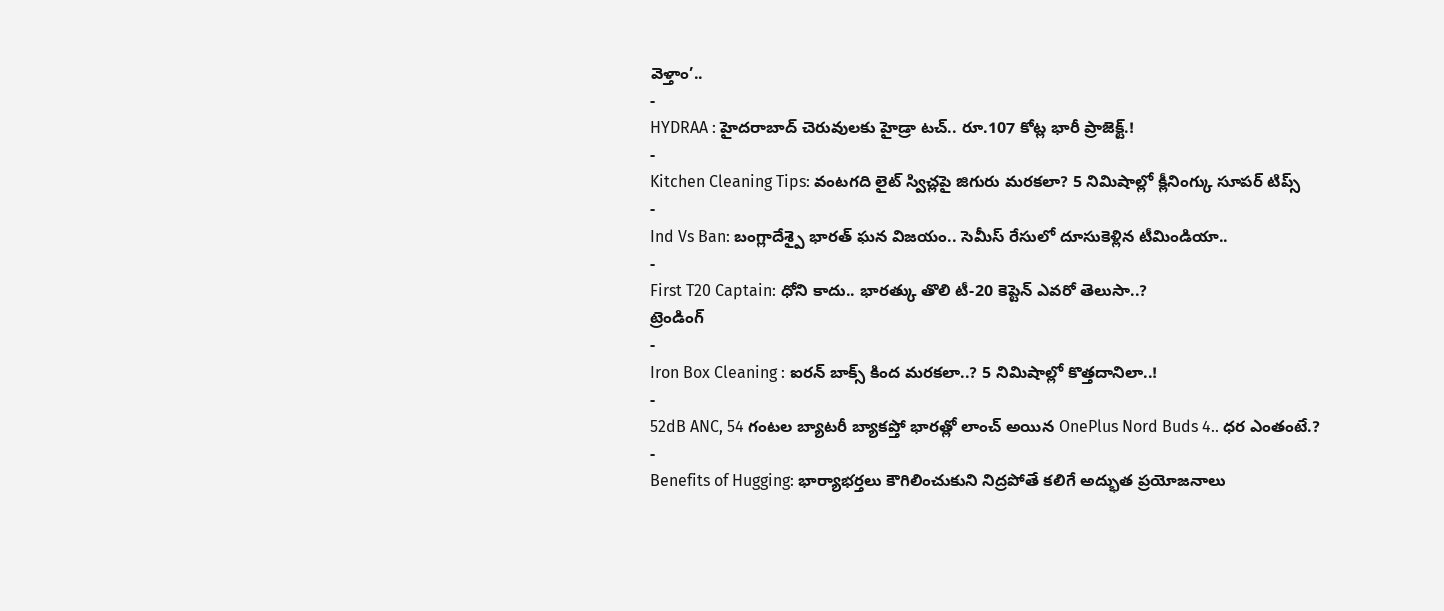వెళ్తాం’..
-
HYDRAA : హైదరాబాద్ చెరువులకు హైడ్రా టచ్.. రూ.107 కోట్ల భారీ ప్రాజెక్ట్.!
-
Kitchen Cleaning Tips: వంటగది లైట్ స్విచ్లపై జిగురు మరకలా? 5 నిమిషాల్లో క్లీనింగ్కు సూపర్ టిప్స్
-
Ind Vs Ban: బంగ్లాదేశ్పై భారత్ ఘన విజయం.. సెమీస్ రేసులో దూసుకెళ్లిన టీమిండియా..
-
First T20 Captain: ధోని కాదు.. భారత్కు తొలి టీ-20 కెప్టెన్ ఎవరో తెలుసా..?
ట్రెండింగ్
-
Iron Box Cleaning : ఐరన్ బాక్స్ కింద మరకలా..? 5 నిమిషాల్లో కొత్తదానిలా..!
-
52dB ANC, 54 గంటల బ్యాటరీ బ్యాకప్తో భారత్లో లాంచ్ అయిన OnePlus Nord Buds 4.. ధర ఎంతంటే.?
-
Benefits of Hugging: భార్యాభర్తలు కౌగిలించుకుని నిద్రపోతే కలిగే అద్భుత ప్రయోజనాలు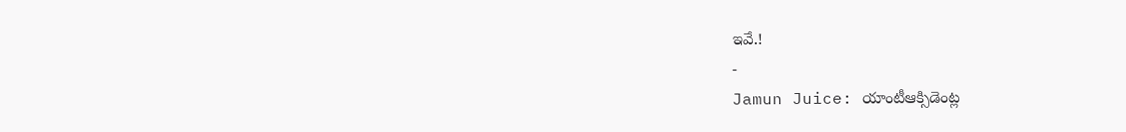ఇవే.!
-
Jamun Juice: యాంటీఆక్సిడెంట్ల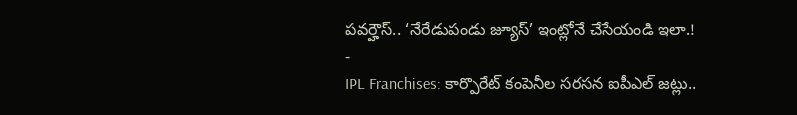పవర్హౌస్.. ‘నేరేడుపండు జ్యూస్’ ఇంట్లోనే చేసేయండి ఇలా.!
-
IPL Franchises: కార్పొరేట్ కంపెనీల సరసన ఐపీఎల్ జట్లు..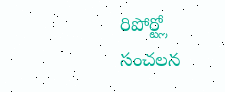రిపోర్ట్లో సంచలన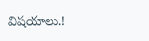విషయాలు.!